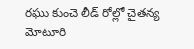రఘు కుంచె లీడ్ రోల్లో చైతన్య మోటూరి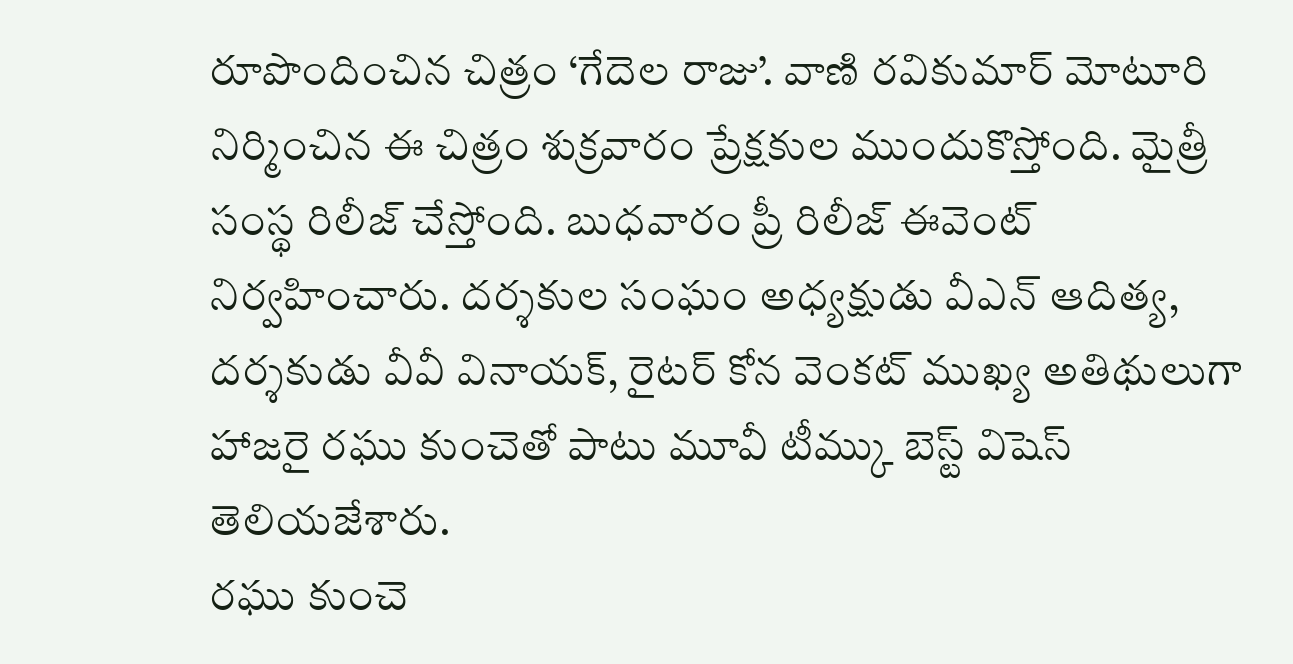రూపొందించిన చిత్రం ‘గేదెల రాజు’. వాణి రవికుమార్ మోటూరి నిర్మించిన ఈ చిత్రం శుక్రవారం ప్రేక్షకుల ముందుకొస్తోంది. మైత్రీ సంస్థ రిలీజ్ చేస్తోంది. బుధవారం ప్రీ రిలీజ్ ఈవెంట్ నిర్వహించారు. దర్శకుల సంఘం అధ్యక్షుడు వీఎన్ ఆదిత్య, దర్శకుడు వీవీ వినాయక్, రైటర్ కోన వెంకట్ ముఖ్య అతిథులుగా హాజరై రఘు కుంచెతో పాటు మూవీ టీమ్కు బెస్ట్ విషెస్ తెలియజేశారు.
రఘు కుంచె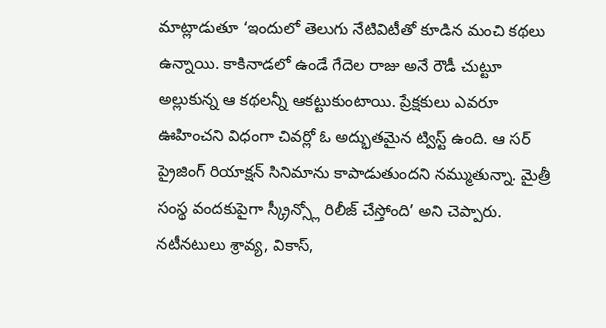మాట్లాడుతూ ‘ఇందులో తెలుగు నేటివిటీతో కూడిన మంచి కథలు ఉన్నాయి. కాకినాడలో ఉండే గేదెల రాజు అనే రౌడీ చుట్టూ అల్లుకున్న ఆ కథలన్నీ ఆకట్టుకుంటాయి. ప్రేక్షకులు ఎవరూ ఊహించని విధంగా చివర్లో ఓ అద్భుతమైన ట్విస్ట్ ఉంది. ఆ సర్ ప్రైజింగ్ రియాక్షన్ సినిమాను కాపాడుతుందని నమ్ముతున్నా. మైత్రీ సంస్థ వందకుపైగా స్క్రీన్స్లో రిలీజ్ చేస్తోంది’ అని చెప్పారు. నటీనటులు శ్రావ్య, వికాస్,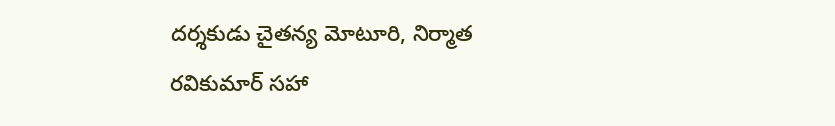దర్శకుడు చైతన్య మోటూరి, నిర్మాత రవికుమార్ సహా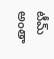టీమ్ అంతా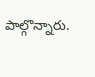పాల్గొన్నారు.